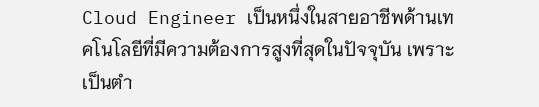Cloud Engineer เป็นหนึ่งในสายอาชีพด้านเทคโนโลยีที่มีความต้องการสูงที่สุดในปัจจุบัน เพราะเป็นตำ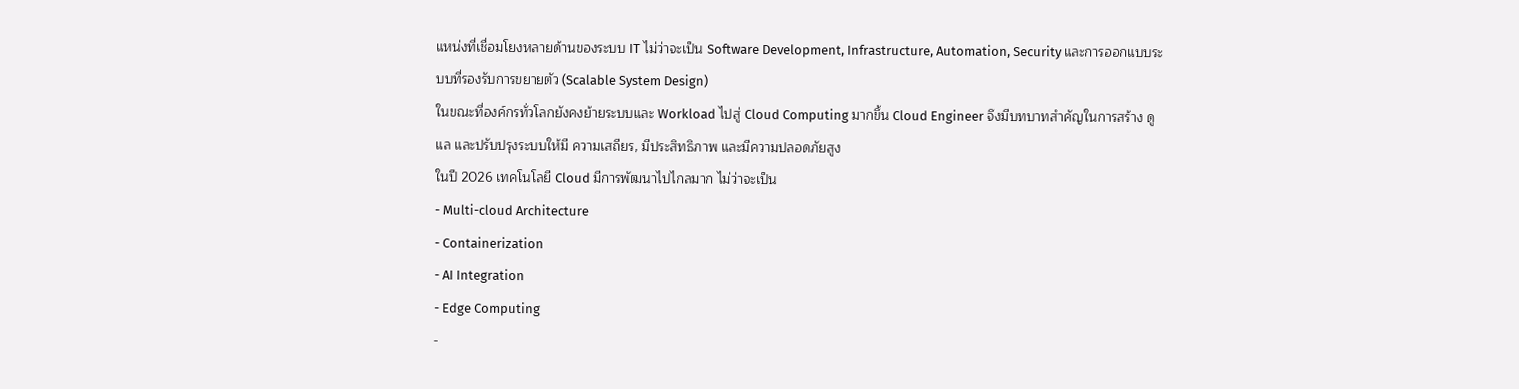แหน่งที่เชื่อมโยงหลายด้านของระบบ IT ไม่ว่าจะเป็น Software Development, Infrastructure, Automation, Security และการออกแบบระบบที่รองรับการขยายตัว (Scalable System Design)
ในขณะที่องค์กรทั่วโลกยังคงย้ายระบบและ Workload ไปสู่ Cloud Computing มากขึ้น Cloud Engineer จึงมีบทบาทสำคัญในการสร้าง ดูแล และปรับปรุงระบบให้มี ความเสถียร, มีประสิทธิภาพ และมีความปลอดภัยสูง
ในปี 2026 เทคโนโลยี Cloud มีการพัฒนาไปไกลมาก ไม่ว่าจะเป็น
- Multi-cloud Architecture
- Containerization
- AI Integration
- Edge Computing
-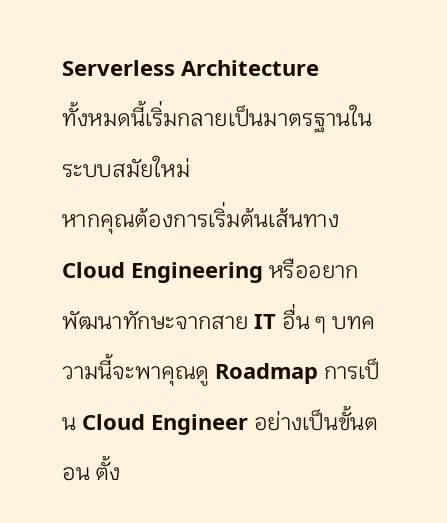Serverless Architecture
ทั้งหมดนี้เริ่มกลายเป็นมาตรฐานในระบบสมัยใหม่
หากคุณต้องการเริ่มต้นเส้นทาง Cloud Engineering หรืออยากพัฒนาทักษะจากสาย IT อื่น ๆ บทความนี้จะพาคุณดู Roadmap การเป็น Cloud Engineer อย่างเป็นขั้นตอน ตั้ง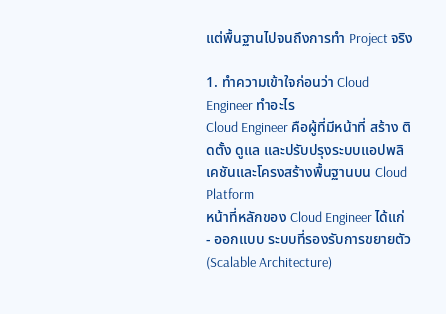แต่พื้นฐานไปจนถึงการทำ Project จริง

1. ทำความเข้าใจก่อนว่า Cloud Engineer ทำอะไร
Cloud Engineer คือผู้ที่มีหน้าที่ สร้าง ติดตั้ง ดูแล และปรับปรุงระบบแอปพลิเคชันและโครงสร้างพื้นฐานบน Cloud Platform
หน้าที่หลักของ Cloud Engineer ได้แก่
- ออกแบบ ระบบที่รองรับการขยายตัว (Scalable Architecture)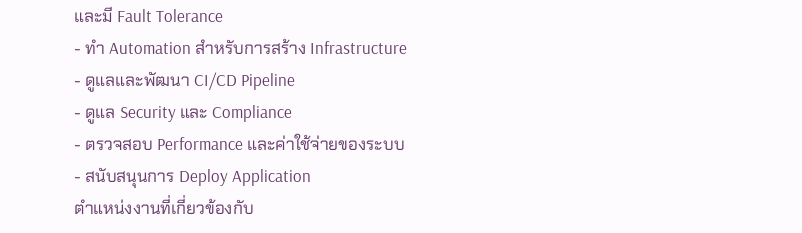และมี Fault Tolerance
- ทำ Automation สำหรับการสร้าง Infrastructure
- ดูแลและพัฒนา CI/CD Pipeline
- ดูแล Security และ Compliance
- ตรวจสอบ Performance และค่าใช้จ่ายของระบบ
- สนับสนุนการ Deploy Application
ตำแหน่งงานที่เกี่ยวข้องกับ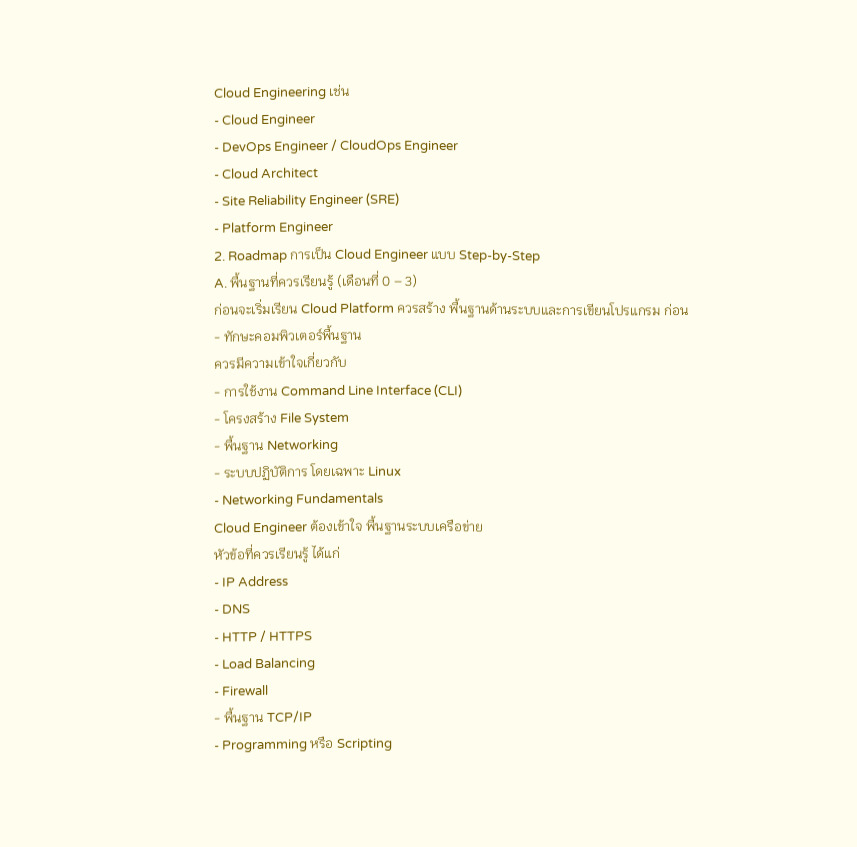Cloud Engineering เช่น
- Cloud Engineer
- DevOps Engineer / CloudOps Engineer
- Cloud Architect
- Site Reliability Engineer (SRE)
- Platform Engineer
2. Roadmap การเป็น Cloud Engineer แบบ Step-by-Step
A. พื้นฐานที่ควรเรียนรู้ (เดือนที่ 0 – 3)
ก่อนจะเริ่มเรียน Cloud Platform ควรสร้าง พื้นฐานด้านระบบและการเขียนโปรแกรม ก่อน
- ทักษะคอมพิวเตอร์พื้นฐาน
ควรมีความเข้าใจเกี่ยวกับ
- การใช้งาน Command Line Interface (CLI)
- โครงสร้าง File System
- พื้นฐาน Networking
- ระบบปฏิบัติการ โดยเฉพาะ Linux
- Networking Fundamentals
Cloud Engineer ต้องเข้าใจ พื้นฐานระบบเครือข่าย
หัวข้อที่ควรเรียนรู้ ได้แก่
- IP Address
- DNS
- HTTP / HTTPS
- Load Balancing
- Firewall
- พื้นฐาน TCP/IP
- Programming หรือ Scripting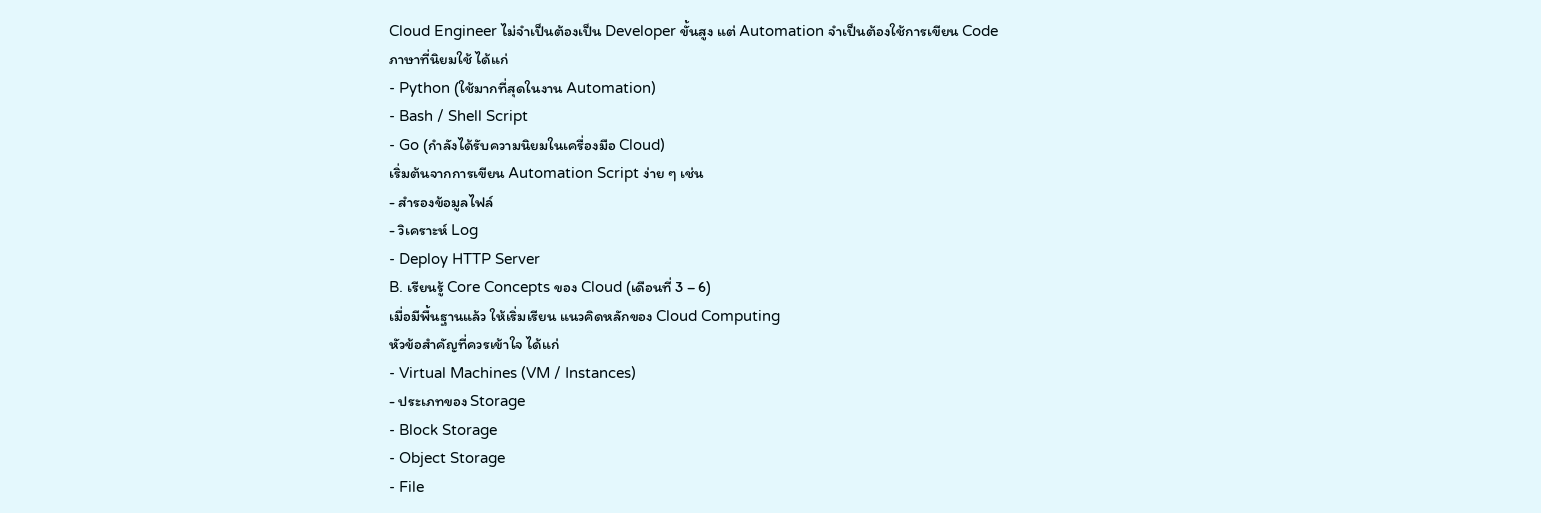Cloud Engineer ไม่จำเป็นต้องเป็น Developer ขั้นสูง แต่ Automation จำเป็นต้องใช้การเขียน Code
ภาษาที่นิยมใช้ ได้แก่
- Python (ใช้มากที่สุดในงาน Automation)
- Bash / Shell Script
- Go (กำลังได้รับความนิยมในเครื่องมือ Cloud)
เริ่มต้นจากการเขียน Automation Script ง่าย ๆ เช่น
- สำรองข้อมูลไฟล์
- วิเคราะห์ Log
- Deploy HTTP Server
B. เรียนรู้ Core Concepts ของ Cloud (เดือนที่ 3 – 6)
เมื่อมีพื้นฐานแล้ว ให้เริ่มเรียน แนวคิดหลักของ Cloud Computing
หัวข้อสำคัญที่ควรเข้าใจ ได้แก่
- Virtual Machines (VM / Instances)
- ประเภทของ Storage
- Block Storage
- Object Storage
- File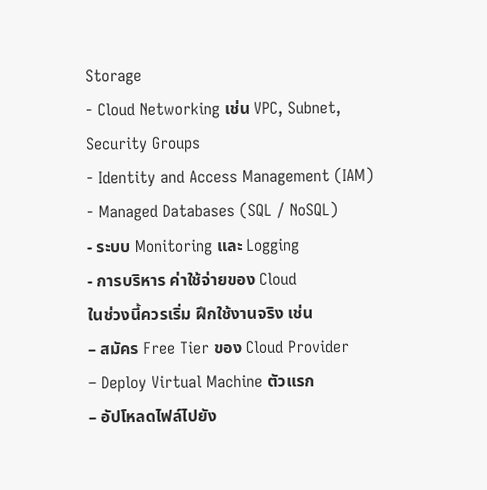Storage
- Cloud Networking เช่น VPC, Subnet, Security Groups
- Identity and Access Management (IAM)
- Managed Databases (SQL / NoSQL)
- ระบบ Monitoring และ Logging
- การบริหาร ค่าใช้จ่ายของ Cloud
ในช่วงนี้ควรเริ่ม ฝึกใช้งานจริง เช่น
– สมัคร Free Tier ของ Cloud Provider
– Deploy Virtual Machine ตัวแรก
– อัปโหลดไฟล์ไปยัง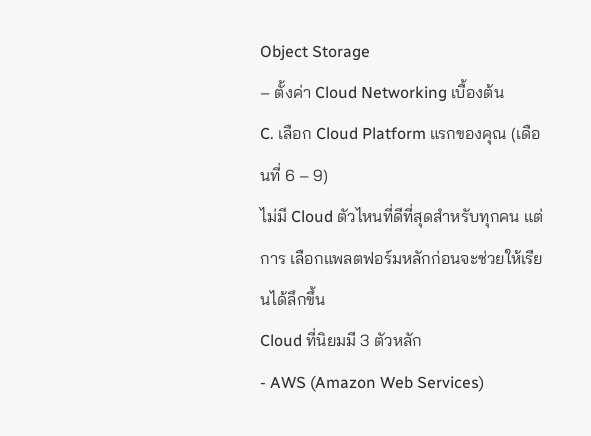Object Storage
– ตั้งค่า Cloud Networking เบื้องต้น
C. เลือก Cloud Platform แรกของคุณ (เดือนที่ 6 – 9)
ไม่มี Cloud ตัวไหนที่ดีที่สุดสำหรับทุกคน แต่การ เลือกแพลตฟอร์มหลักก่อนจะช่วยให้เรียนได้ลึกขึ้น
Cloud ที่นิยมมี 3 ตัวหลัก
- AWS (Amazon Web Services)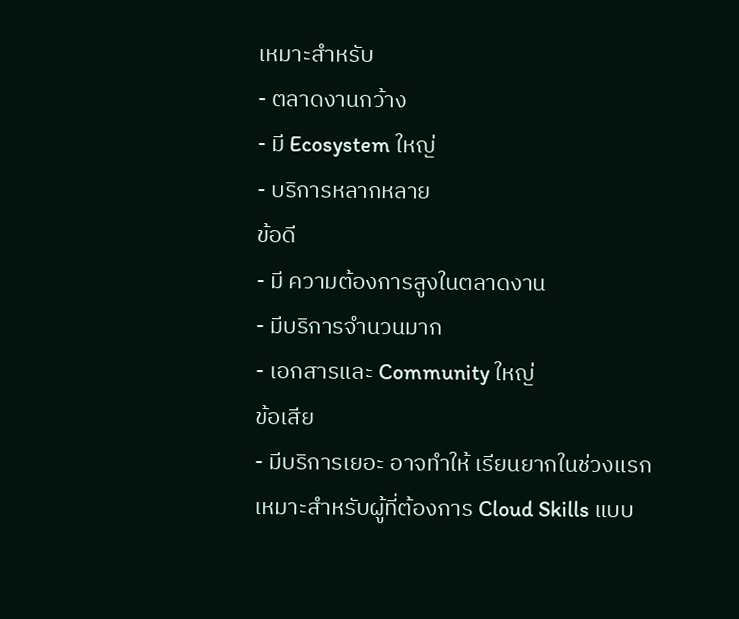เหมาะสำหรับ
- ตลาดงานกว้าง
- มี Ecosystem ใหญ่
- บริการหลากหลาย
ข้อดี
- มี ความต้องการสูงในตลาดงาน
- มีบริการจำนวนมาก
- เอกสารและ Community ใหญ่
ข้อเสีย
- มีบริการเยอะ อาจทำให้ เรียนยากในช่วงแรก
เหมาะสำหรับผู้ที่ต้องการ Cloud Skills แบบ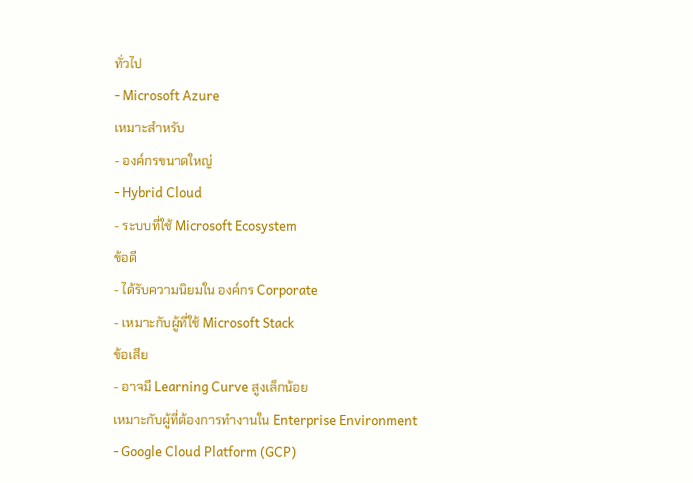ทั่วไป
- Microsoft Azure
เหมาะสำหรับ
- องค์กรขนาดใหญ่
- Hybrid Cloud
- ระบบที่ใช้ Microsoft Ecosystem
ข้อดี
- ได้รับความนิยมใน องค์กร Corporate
- เหมาะกับผู้ที่ใช้ Microsoft Stack
ข้อเสีย
- อาจมี Learning Curve สูงเล็กน้อย
เหมาะกับผู้ที่ต้องการทำงานใน Enterprise Environment
- Google Cloud Platform (GCP)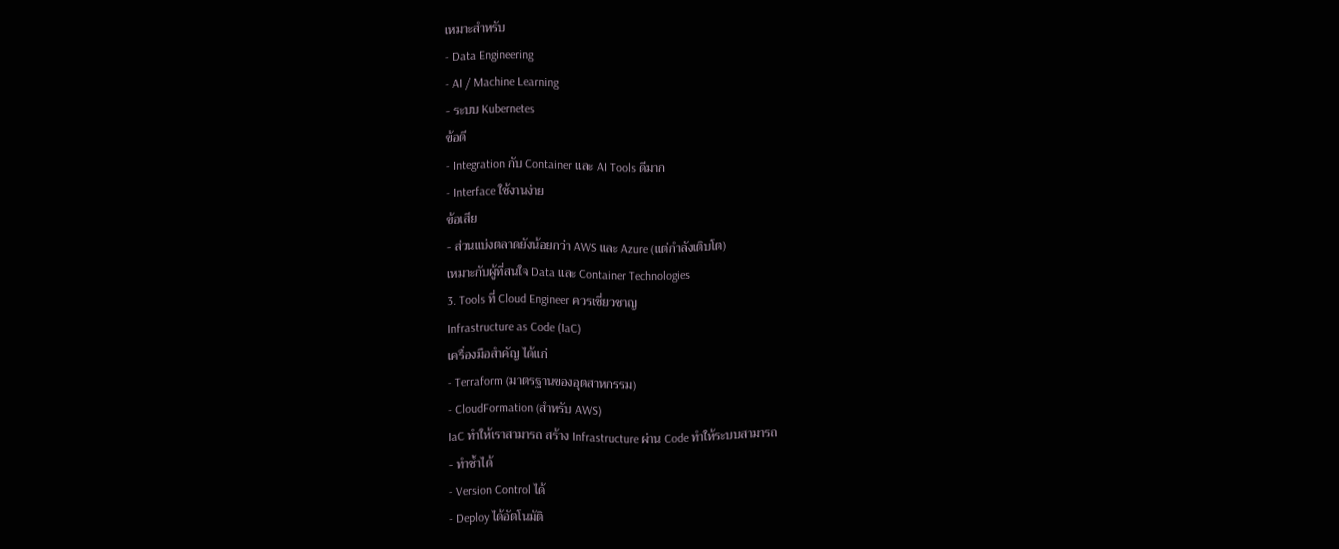เหมาะสำหรับ
- Data Engineering
- AI / Machine Learning
- ระบบ Kubernetes
ข้อดี
- Integration กับ Container และ AI Tools ดีมาก
- Interface ใช้งานง่าย
ข้อเสีย
- ส่วนแบ่งตลาดยังน้อยกว่า AWS และ Azure (แต่กำลังเติบโต)
เหมาะกับผู้ที่สนใจ Data และ Container Technologies
3. Tools ที่ Cloud Engineer ควรเชี่ยวชาญ
Infrastructure as Code (IaC)
เครื่องมือสำคัญ ได้แก่
- Terraform (มาตรฐานของอุตสาหกรรม)
- CloudFormation (สำหรับ AWS)
IaC ทำให้เราสามารถ สร้าง Infrastructure ผ่าน Code ทำให้ระบบสามารถ
- ทำซ้ำได้
- Version Control ได้
- Deploy ได้อัตโนมัติ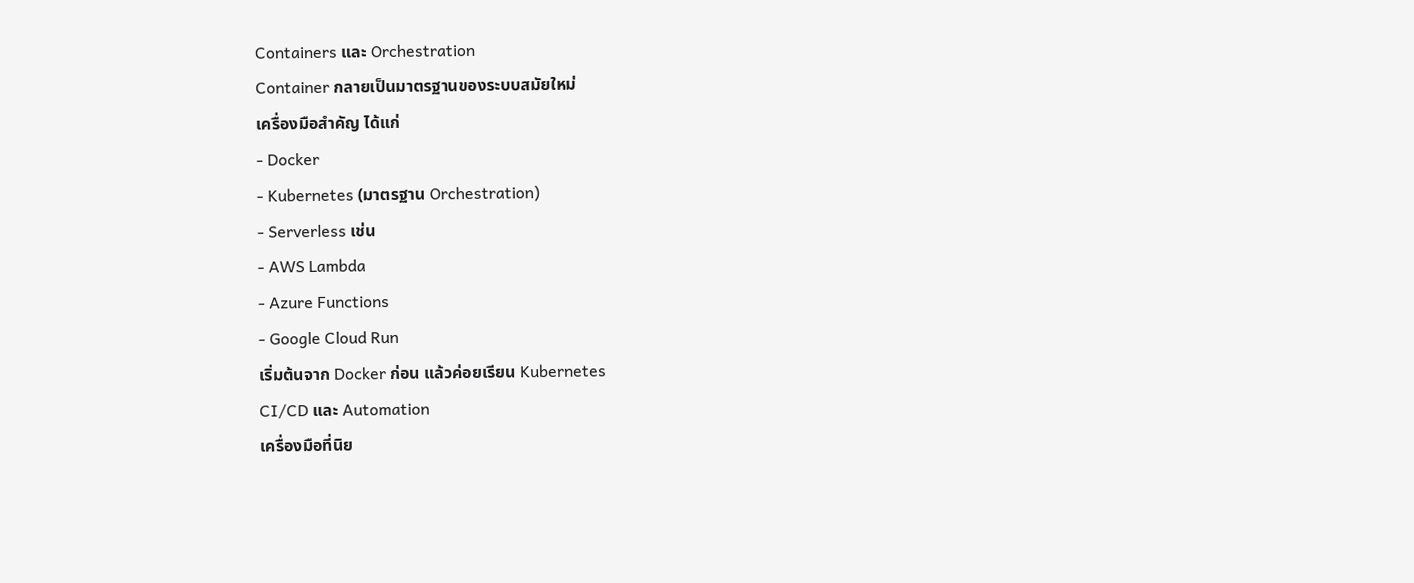Containers และ Orchestration
Container กลายเป็นมาตรฐานของระบบสมัยใหม่
เครื่องมือสำคัญ ได้แก่
- Docker
- Kubernetes (มาตรฐาน Orchestration)
- Serverless เช่น
- AWS Lambda
- Azure Functions
- Google Cloud Run
เริ่มต้นจาก Docker ก่อน แล้วค่อยเรียน Kubernetes
CI/CD และ Automation
เครื่องมือที่นิย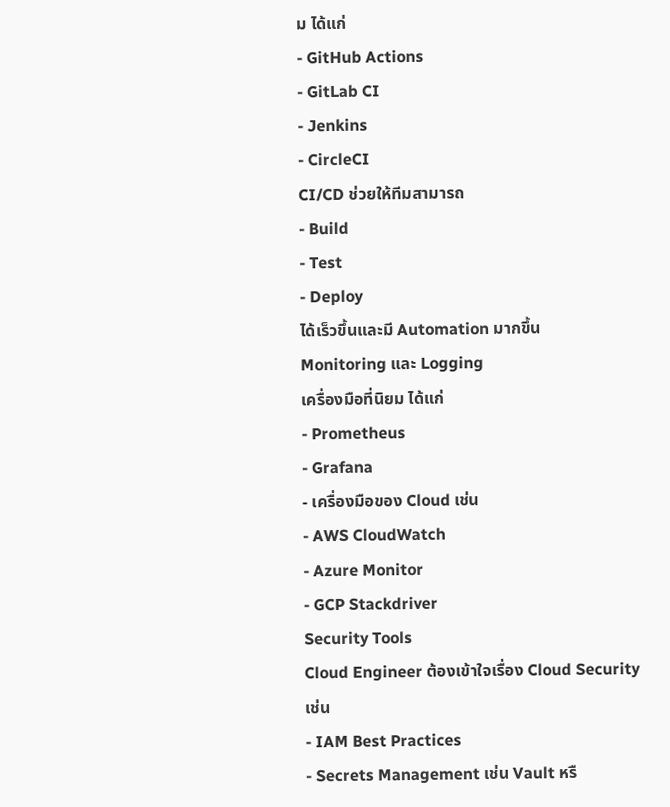ม ได้แก่
- GitHub Actions
- GitLab CI
- Jenkins
- CircleCI
CI/CD ช่วยให้ทีมสามารถ
- Build
- Test
- Deploy
ได้เร็วขึ้นและมี Automation มากขึ้น
Monitoring และ Logging
เครื่องมือที่นิยม ได้แก่
- Prometheus
- Grafana
- เครื่องมือของ Cloud เช่น
- AWS CloudWatch
- Azure Monitor
- GCP Stackdriver
Security Tools
Cloud Engineer ต้องเข้าใจเรื่อง Cloud Security
เช่น
- IAM Best Practices
- Secrets Management เช่น Vault หรื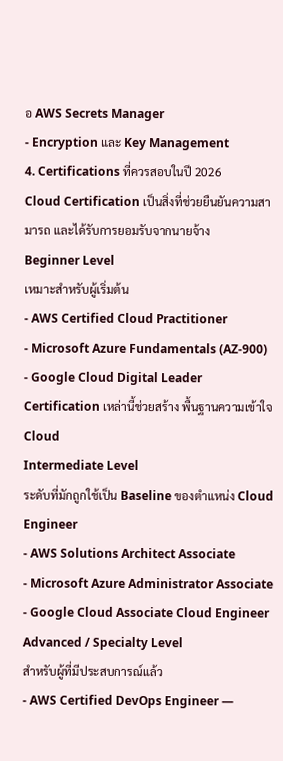อ AWS Secrets Manager
- Encryption และ Key Management
4. Certifications ที่ควรสอบในปี 2026
Cloud Certification เป็นสิ่งที่ช่วยยืนยันความสามารถ และได้รับการยอมรับจากนายจ้าง
Beginner Level
เหมาะสำหรับผู้เริ่มต้น
- AWS Certified Cloud Practitioner
- Microsoft Azure Fundamentals (AZ-900)
- Google Cloud Digital Leader
Certification เหล่านี้ช่วยสร้าง พื้นฐานความเข้าใจ Cloud
Intermediate Level
ระดับที่มักถูกใช้เป็น Baseline ของตำแหน่ง Cloud Engineer
- AWS Solutions Architect Associate
- Microsoft Azure Administrator Associate
- Google Cloud Associate Cloud Engineer
Advanced / Specialty Level
สำหรับผู้ที่มีประสบการณ์แล้ว
- AWS Certified DevOps Engineer —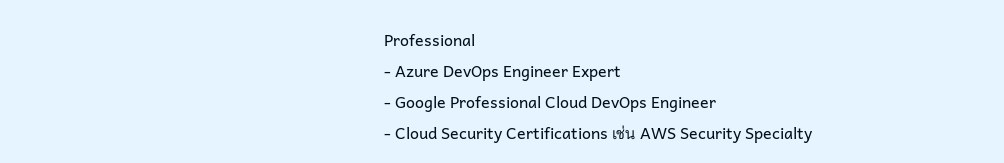Professional
- Azure DevOps Engineer Expert
- Google Professional Cloud DevOps Engineer
- Cloud Security Certifications เช่น AWS Security Specialty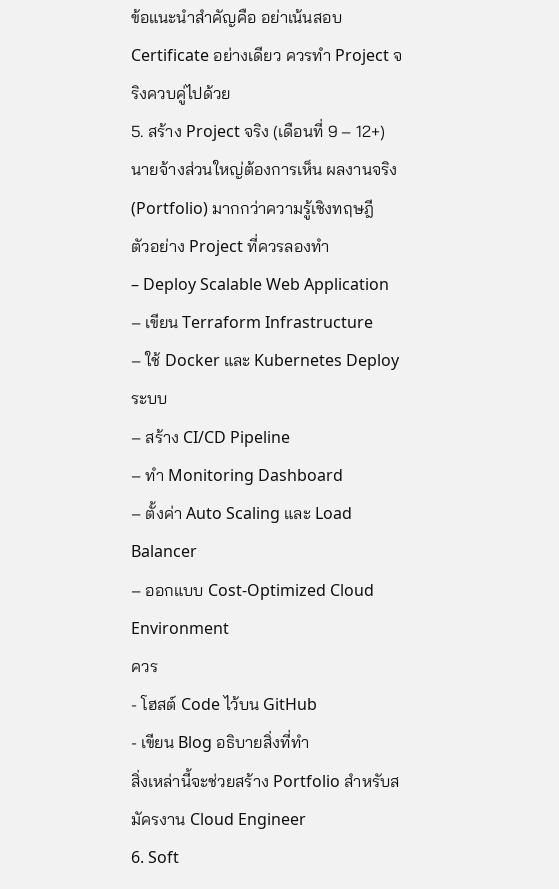ข้อแนะนำสำคัญคือ อย่าเน้นสอบ Certificate อย่างเดียว ควรทำ Project จริงควบคู่ไปด้วย
5. สร้าง Project จริง (เดือนที่ 9 – 12+)
นายจ้างส่วนใหญ่ต้องการเห็น ผลงานจริง (Portfolio) มากกว่าความรู้เชิงทฤษฎี
ตัวอย่าง Project ที่ควรลองทำ
– Deploy Scalable Web Application
– เขียน Terraform Infrastructure
– ใช้ Docker และ Kubernetes Deploy ระบบ
– สร้าง CI/CD Pipeline
– ทำ Monitoring Dashboard
– ตั้งค่า Auto Scaling และ Load Balancer
– ออกแบบ Cost-Optimized Cloud Environment
ควร
- โฮสต์ Code ไว้บน GitHub
- เขียน Blog อธิบายสิ่งที่ทำ
สิ่งเหล่านี้จะช่วยสร้าง Portfolio สำหรับสมัครงาน Cloud Engineer
6. Soft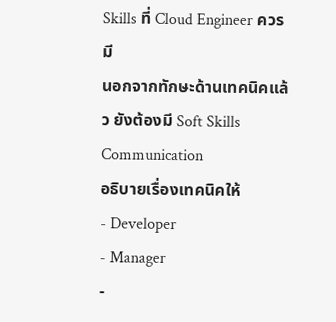Skills ที่ Cloud Engineer ควรมี
นอกจากทักษะด้านเทคนิคแล้ว ยังต้องมี Soft Skills
Communication
อธิบายเรื่องเทคนิคให้
- Developer
- Manager
-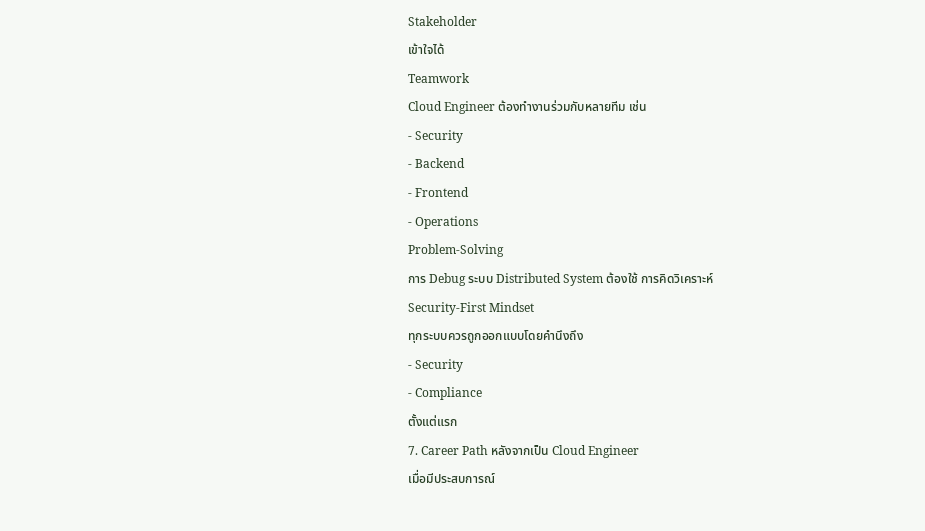Stakeholder
เข้าใจได้
Teamwork
Cloud Engineer ต้องทำงานร่วมกับหลายทีม เช่น
- Security
- Backend
- Frontend
- Operations
Problem-Solving
การ Debug ระบบ Distributed System ต้องใช้ การคิดวิเคราะห์
Security-First Mindset
ทุกระบบควรถูกออกแบบโดยคำนึงถึง
- Security
- Compliance
ตั้งแต่แรก
7. Career Path หลังจากเป็น Cloud Engineer
เมื่อมีประสบการณ์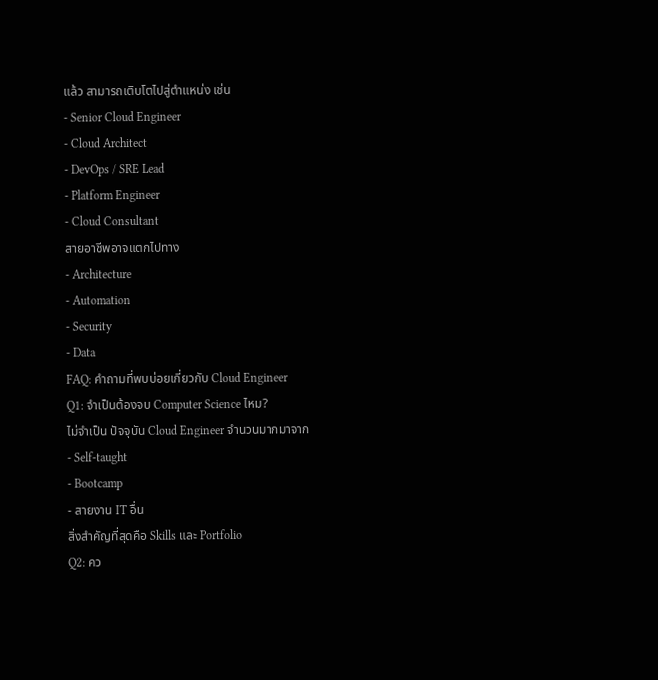แล้ว สามารถเติบโตไปสู่ตำแหน่ง เช่น
- Senior Cloud Engineer
- Cloud Architect
- DevOps / SRE Lead
- Platform Engineer
- Cloud Consultant
สายอาชีพอาจแตกไปทาง
- Architecture
- Automation
- Security
- Data
FAQ: คำถามที่พบบ่อยเกี่ยวกับ Cloud Engineer
Q1: จำเป็นต้องจบ Computer Science ไหม?
ไม่จำเป็น ปัจจุบัน Cloud Engineer จำนวนมากมาจาก
- Self-taught
- Bootcamp
- สายงาน IT อื่น
สิ่งสำคัญที่สุดคือ Skills และ Portfolio
Q2: คว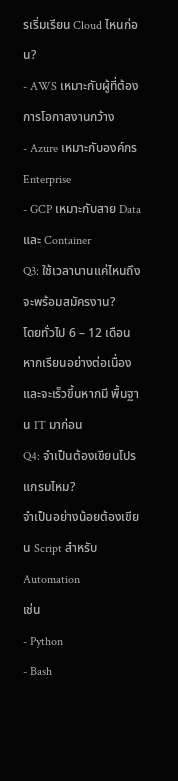รเริ่มเรียน Cloud ไหนก่อน?
- AWS เหมาะกับผู้ที่ต้องการโอกาสงานกว้าง
- Azure เหมาะกับองค์กร Enterprise
- GCP เหมาะกับสาย Data และ Container
Q3: ใช้เวลานานแค่ไหนถึงจะพร้อมสมัครงาน?
โดยทั่วไป 6 – 12 เดือน หากเรียนอย่างต่อเนื่อง และจะเร็วขึ้นหากมี พื้นฐาน IT มาก่อน
Q4: จำเป็นต้องเขียนโปรแกรมไหม?
จำเป็นอย่างน้อยต้องเขียน Script สำหรับ Automation
เช่น
- Python
- Bash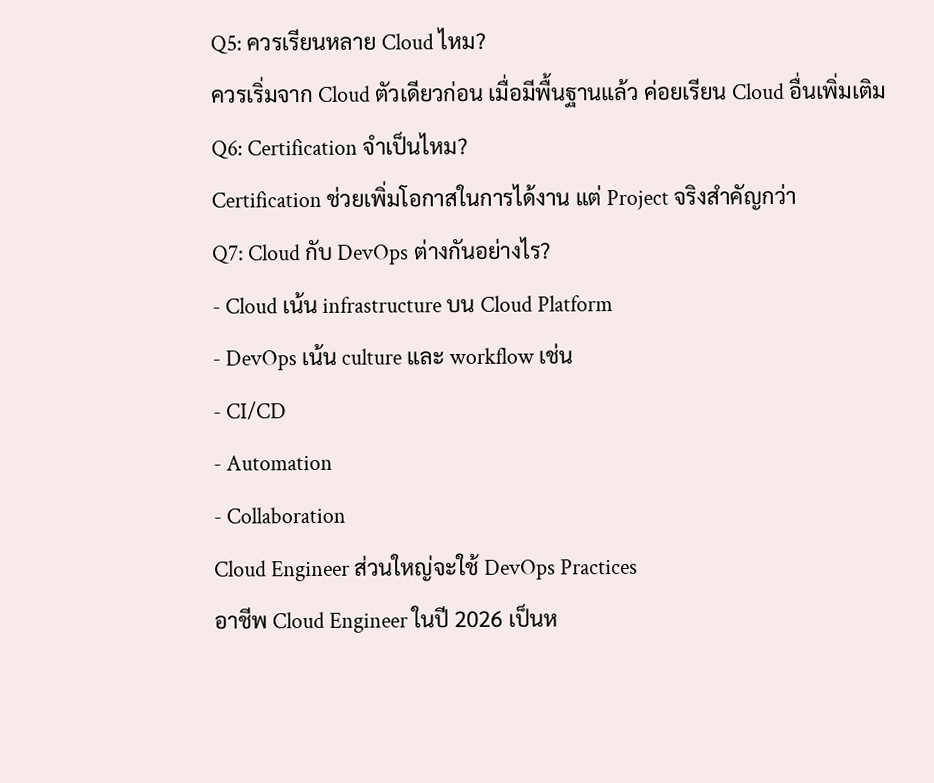Q5: ควรเรียนหลาย Cloud ไหม?
ควรเริ่มจาก Cloud ตัวเดียวก่อน เมื่อมีพื้นฐานแล้ว ค่อยเรียน Cloud อื่นเพิ่มเติม
Q6: Certification จำเป็นไหม?
Certification ช่วยเพิ่มโอกาสในการได้งาน แต่ Project จริงสำคัญกว่า
Q7: Cloud กับ DevOps ต่างกันอย่างไร?
- Cloud เน้น infrastructure บน Cloud Platform
- DevOps เน้น culture และ workflow เช่น
- CI/CD
- Automation
- Collaboration
Cloud Engineer ส่วนใหญ่จะใช้ DevOps Practices
อาชีพ Cloud Engineer ในปี 2026 เป็นห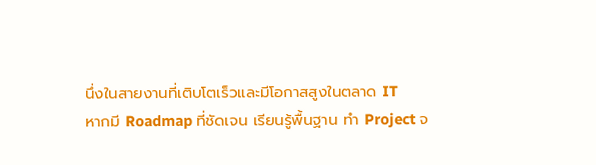นึ่งในสายงานที่เติบโตเร็วและมีโอกาสสูงในตลาด IT
หากมี Roadmap ที่ชัดเจน เรียนรู้พื้นฐาน ทำ Project จ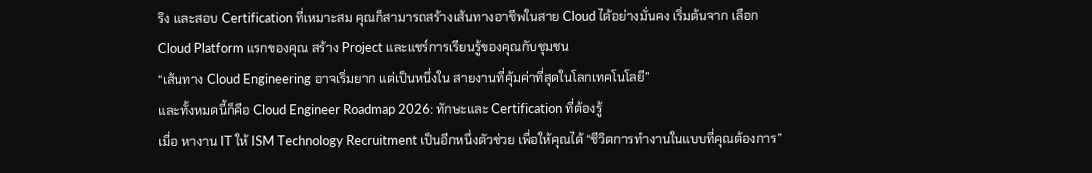ริง และสอบ Certification ที่เหมาะสม คุณก็สามารถสร้างเส้นทางอาชีพในสาย Cloud ได้อย่างมั่นคง เริ่มต้นจาก เลือก Cloud Platform แรกของคุณ สร้าง Project และแชร์การเรียนรู้ของคุณกับชุมชน
“เส้นทาง Cloud Engineering อาจเริ่มยาก แต่เป็นหนึ่งใน สายงานที่คุ้มค่าที่สุดในโลกเทคโนโลยี”
และทั้งหมดนี้ก็คือ Cloud Engineer Roadmap 2026: ทักษะและ Certification ที่ต้องรู้
เมื่อ หางาน IT ให้ ISM Technology Recruitment เป็นอีกหนึ่งตัวช่วย เพื่อให้คุณได้ “ชีวิตการทำงานในแบบที่คุณต้องการ”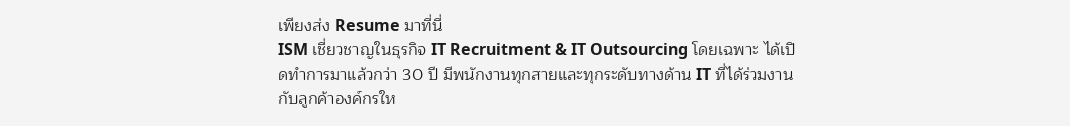เพียงส่ง Resume มาที่นี่
ISM เชี่ยวชาญในธุรกิจ IT Recruitment & IT Outsourcing โดยเฉพาะ ได้เปิดทำการมาแล้วกว่า 30 ปี มีพนักงานทุกสายและทุกระดับทางด้าน IT ที่ได้ร่วมงานกับลูกค้าองค์กรให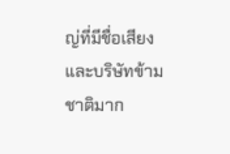ญ่ที่มีชื่อเสียงและบริษัทข้ามชาติมาก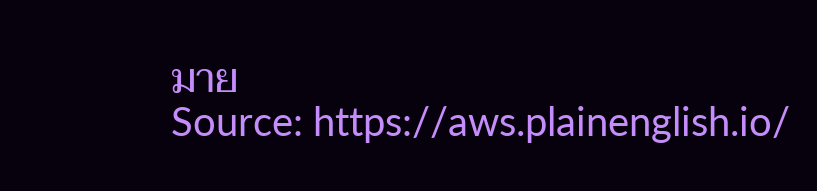มาย
Source: https://aws.plainenglish.io/